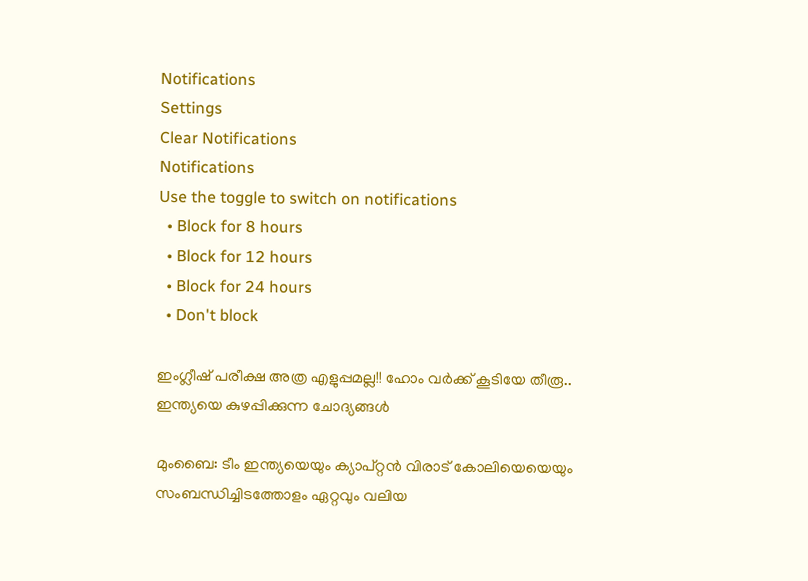Notifications
Settings
Clear Notifications
Notifications
Use the toggle to switch on notifications
  • Block for 8 hours
  • Block for 12 hours
  • Block for 24 hours
  • Don't block

ഇംഗ്ലീഷ് പരീക്ഷ അത്ര എളുപ്പമല്ല!! ഹോം വര്‍ക്ക് കൂടിയേ തീരൂ.. ഇന്ത്യയെ കുഴപ്പിക്കുന്ന ചോദ്യങ്ങള്‍

മുംബൈ: ടീം ഇന്ത്യയെയും ക്യാപ്റ്റന്‍ വിരാട് കോലിയെയെയും സംബന്ധിച്ചിടത്തോളം ഏറ്റവും വലിയ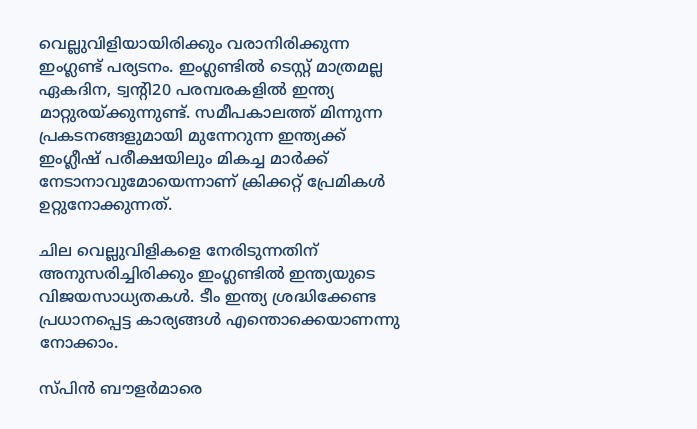വെല്ലുവിളിയായിരിക്കും വരാനിരിക്കുന്ന ഇംഗ്ലണ്ട് പര്യടനം. ഇംഗ്ലണ്ടില്‍ ടെസ്റ്റ് മാത്രമല്ല ഏകദിന, ട്വന്റി20 പരമ്പരകളില്‍ ഇന്ത്യ മാറ്റുരയ്ക്കുന്നുണ്ട്. സമീപകാലത്ത് മിന്നുന്ന പ്രകടനങ്ങളുമായി മുന്നേറുന്ന ഇന്ത്യക്ക് ഇംഗ്ലീഷ് പരീക്ഷയിലും മികച്ച മാര്‍ക്ക് നേടാനാവുമോയെന്നാണ് ക്രിക്കറ്റ് പ്രേമികള്‍ ഉറ്റുനോക്കുന്നത്.

ചില വെല്ലുവിളികളെ നേരിടുന്നതിന് അനുസരിച്ചിരിക്കും ഇംഗ്ലണ്ടില്‍ ഇന്ത്യയുടെ വിജയസാധ്യതകള്‍. ടീം ഇന്ത്യ ശ്രദ്ധിക്കേണ്ട പ്രധാനപ്പെട്ട കാര്യങ്ങള്‍ എന്തൊക്കെയാണന്നു നോക്കാം.

സ്പിന്‍ ബൗളര്‍മാരെ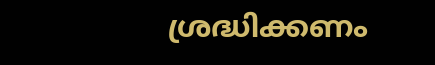ശ്രദ്ധിക്കണം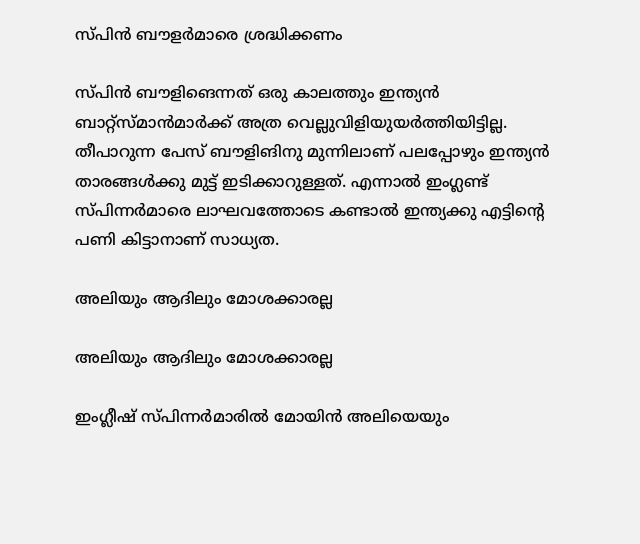സ്പിന്‍ ബൗളര്‍മാരെ ശ്രദ്ധിക്കണം

സ്പിന്‍ ബൗളിങെന്നത് ഒരു കാലത്തും ഇന്ത്യന്‍ ബാറ്റ്‌സ്മാന്‍മാര്‍ക്ക് അത്ര വെല്ലുവിളിയുയര്‍ത്തിയിട്ടില്ല. തീപാറുന്ന പേസ് ബൗളിങിനു മുന്നിലാണ് പലപ്പോഴും ഇന്ത്യന്‍ താരങ്ങള്‍ക്കു മുട്ട് ഇടിക്കാറുള്ളത്. എന്നാല്‍ ഇംഗ്ലണ്ട് സ്പിന്നര്‍മാരെ ലാഘവത്തോടെ കണ്ടാല്‍ ഇന്ത്യക്കു എട്ടിന്റെ പണി കിട്ടാനാണ് സാധ്യത.

അലിയും ആദിലും മോശക്കാരല്ല

അലിയും ആദിലും മോശക്കാരല്ല

ഇംഗ്ലീഷ് സ്പിന്നര്‍മാരില്‍ മോയിന്‍ അലിയെയും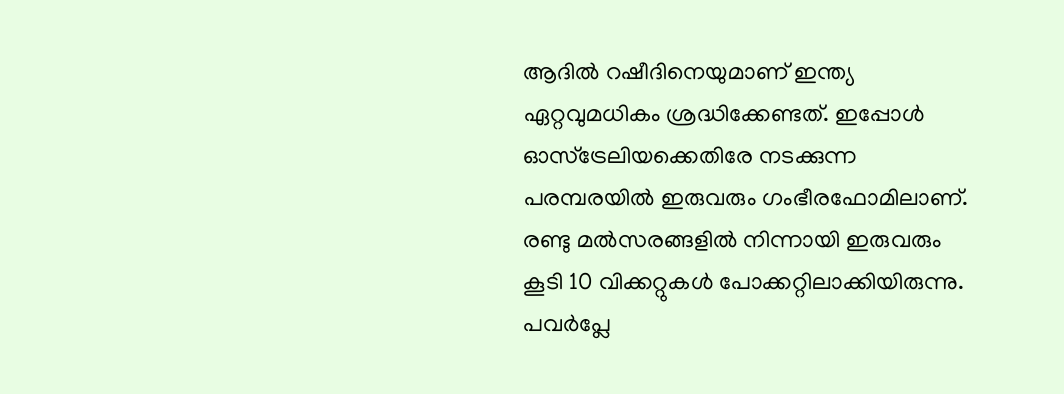ആദില്‍ റഷീദിനെയുമാണ് ഇന്ത്യ ഏറ്റവുമധികം ശ്രദ്ധിക്കേണ്ടത്. ഇപ്പോള്‍ ഓസ്‌ട്രേലിയക്കെതിരേ നടക്കുന്ന പരമ്പരയില്‍ ഇരുവരും ഗംഭീരഫോമിലാണ്. രണ്ടു മല്‍സരങ്ങളില്‍ നിന്നായി ഇരുവരും കൂടി 10 വിക്കറ്റുകള്‍ പോക്കറ്റിലാക്കിയിരുന്നു.
പവര്‍പ്ലേ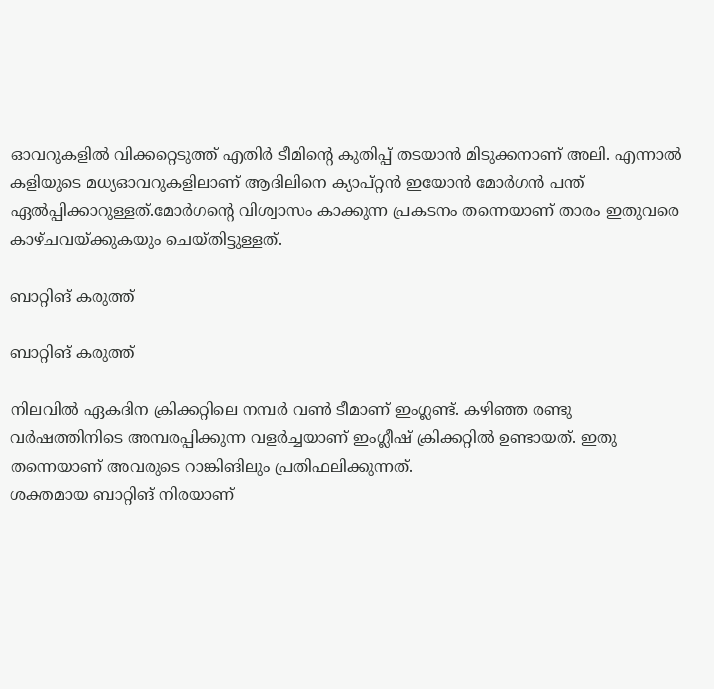ഓവറുകളില്‍ വിക്കറ്റെടുത്ത് എതിര്‍ ടീമിന്റെ കുതിപ്പ് തടയാന്‍ മിടുക്കനാണ് അലി. എന്നാല്‍ കളിയുടെ മധ്യഓവറുകളിലാണ് ആദിലിനെ ക്യാപ്റ്റന്‍ ഇയോന്‍ മോര്‍ഗന്‍ പന്ത് ഏല്‍പ്പിക്കാറുള്ളത്.മോര്‍ഗന്റെ വിശ്വാസം കാക്കുന്ന പ്രകടനം തന്നെയാണ് താരം ഇതുവരെ കാഴ്ചവയ്ക്കുകയും ചെയ്തിട്ടുള്ളത്.

ബാറ്റിങ് കരുത്ത്

ബാറ്റിങ് കരുത്ത്

നിലവില്‍ ഏകദിന ക്രിക്കറ്റിലെ നമ്പര്‍ വണ്‍ ടീമാണ് ഇംഗ്ലണ്ട്. കഴിഞ്ഞ രണ്ടു വര്‍ഷത്തിനിടെ അമ്പരപ്പിക്കുന്ന വളര്‍ച്ചയാണ് ഇംഗ്ലീഷ് ക്രിക്കറ്റില്‍ ഉണ്ടായത്. ഇതു തന്നെയാണ് അവരുടെ റാങ്കിങിലും പ്രതിഫലിക്കുന്നത്.
ശക്തമായ ബാറ്റിങ് നിരയാണ്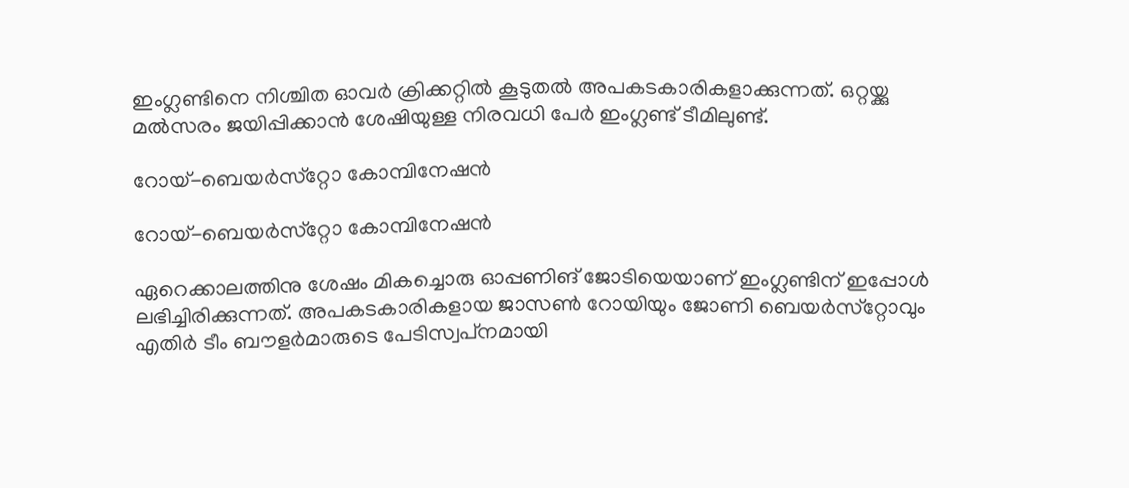ഇംഗ്ലണ്ടിനെ നിശ്ചിത ഓവര്‍ ക്രിക്കറ്റില്‍ കൂടുതല്‍ അപകടകാരികളാക്കുന്നത്. ഒറ്റയ്ക്കു മല്‍സരം ജയിപ്പിക്കാന്‍ ശേഷിയുള്ള നിരവധി പേര്‍ ഇംഗ്ലണ്ട് ടീമിലുണ്ട്.

റോയ്-ബെയര്‍സ്‌റ്റോ കോമ്പിനേഷന്‍

റോയ്-ബെയര്‍സ്‌റ്റോ കോമ്പിനേഷന്‍

ഏറെക്കാലത്തിനു ശേഷം മികച്ചൊരു ഓപ്പണിങ് ജോടിയെയാണ് ഇംഗ്ലണ്ടിന് ഇപ്പോള്‍ ലഭിച്ചിരിക്കുന്നത്. അപകടകാരികളായ ജാസണ്‍ റോയിയും ജോണി ബെയര്‍സ്‌റ്റോവും എതിര്‍ ടീം ബൗളര്‍മാരുടെ പേടിസ്വപ്‌നമായി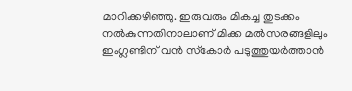മാറിക്കഴിഞ്ഞു. ഇരുവരും മികച്ച തുടക്കം നല്‍കുന്നതിനാലാണ് മിക്ക മല്‍സരങ്ങളിലും ഇംഗ്ലണ്ടിന് വന്‍ സ്‌കോര്‍ പടുത്തുയര്‍ത്താന്‍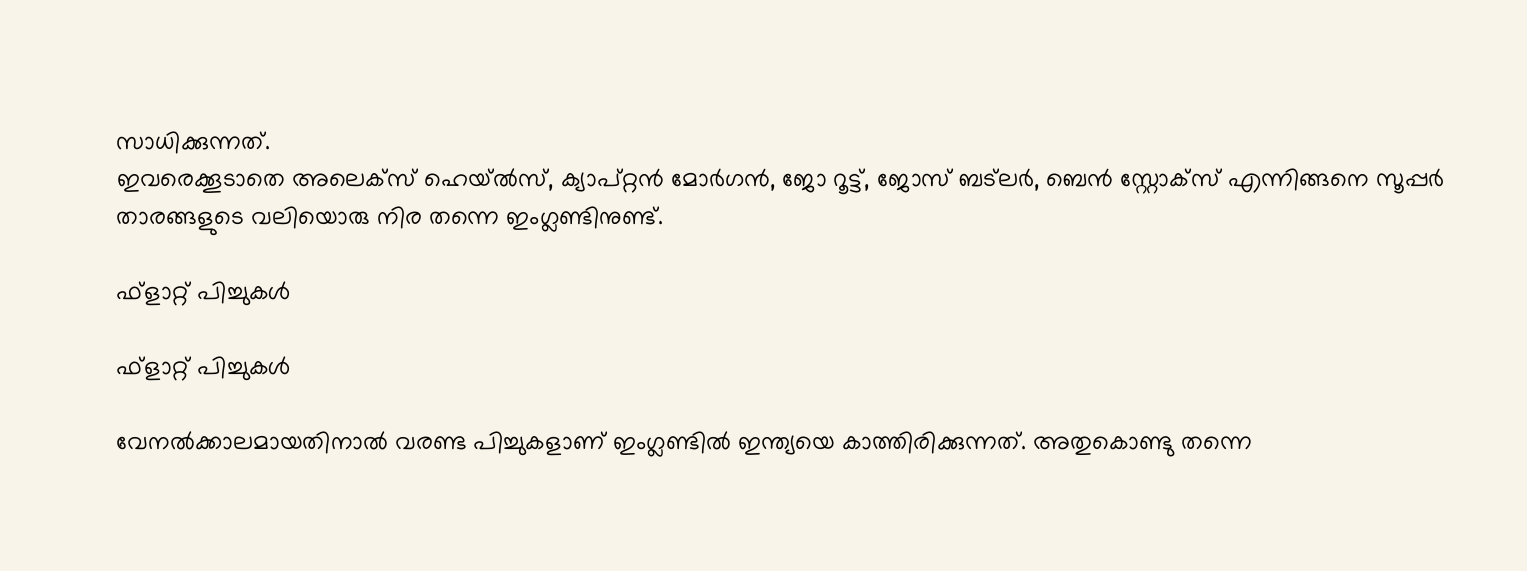സാധിക്കുന്നത്.
ഇവരെക്കൂടാതെ അലെക്‌സ് ഹെയ്ല്‍സ്, ക്യാപ്റ്റന്‍ മോര്‍ഗന്‍, ജോ റൂട്ട്, ജോസ് ബട്‌ലര്‍, ബെന്‍ സ്റ്റോക്‌സ് എന്നിങ്ങനെ സൂപ്പര്‍ താരങ്ങളുടെ വലിയൊരു നിര തന്നെ ഇംഗ്ലണ്ടിനുണ്ട്.

ഫ്‌ളാറ്റ് പിച്ചുകള്‍

ഫ്‌ളാറ്റ് പിച്ചുകള്‍

വേനല്‍ക്കാലമായതിനാല്‍ വരണ്ട പിച്ചുകളാണ് ഇംഗ്ലണ്ടില്‍ ഇന്ത്യയെ കാത്തിരിക്കുന്നത്. അതുകൊണ്ടു തന്നെ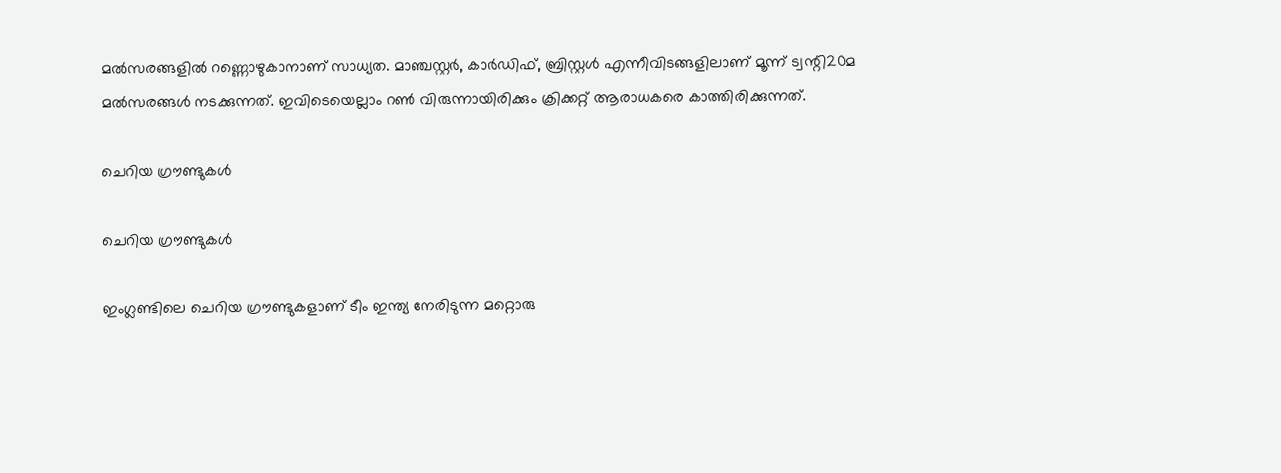മല്‍സരങ്ങളില്‍ റണ്ണൊഴുകാനാണ് സാധ്യത. മാഞ്ചസ്റ്റര്‍, കാര്‍ഡിഫ്, ബ്രിസ്റ്റള്‍ എന്നീവിടങ്ങളിലാണ് മൂന്ന് ട്വന്റി20മ മല്‍സരങ്ങള്‍ നടക്കുന്നത്. ഇവിടെയെല്ലാം റണ്‍ വിരുന്നായിരിക്കും ക്രിക്കറ്റ് ആരാധകരെ കാത്തിരിക്കുന്നത്.

ചെറിയ ഗ്രൗണ്ടുകള്‍

ചെറിയ ഗ്രൗണ്ടുകള്‍

ഇംഗ്ലണ്ടിലെ ചെറിയ ഗ്രൗണ്ടുകളാണ് ടീം ഇന്ത്യ നേരിടുന്ന മറ്റൊരു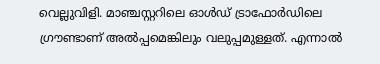വെല്ലുവിളി. മാഞ്ചസ്റ്ററിലെ ഓള്‍ഡ് ട്രാഫോര്‍ഡിലെ ഗ്രൗണ്ടാണ് അല്‍പ്പമെങ്കിലും വലുപ്പമുള്ളത്. എന്നാല്‍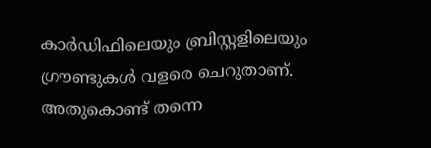കാര്‍ഡിഫിലെയും ബ്രിസ്റ്റളിലെയും ഗ്രൗണ്ടുകള്‍ വളരെ ചെറുതാണ്. അതുകൊണ്ട് തന്നെ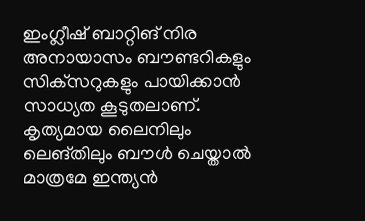ഇംഗ്ലീഷ് ബാറ്റിങ് നിര അനായാസം ബൗണ്ടറികളും സിക്‌സറുകളും പായിക്കാന്‍ സാധ്യത കൂടുതലാണ്.
കൃത്യമായ ലൈനിലും ലെങ്തിലും ബൗള്‍ ചെയ്താല്‍ മാത്രമേ ഇന്ത്യന്‍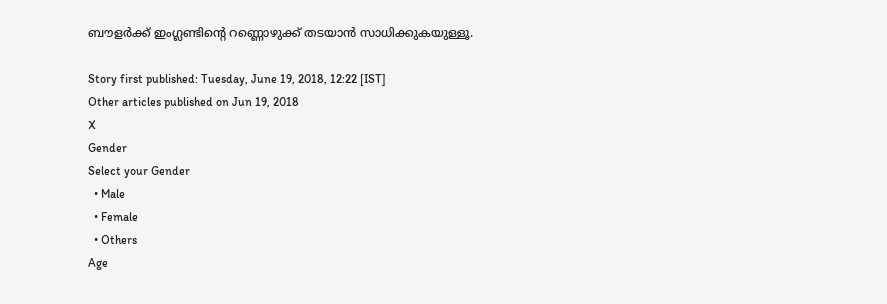ബൗളര്‍ക്ക് ഇംഗ്ലണ്ടിന്റെ റണ്ണൊഴുക്ക് തടയാന്‍ സാധിക്കുകയുള്ളൂ.

Story first published: Tuesday, June 19, 2018, 12:22 [IST]
Other articles published on Jun 19, 2018
X
Gender
Select your Gender
  • Male
  • Female
  • Others
Age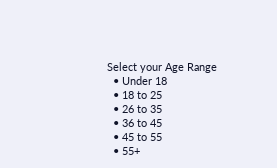Select your Age Range
  • Under 18
  • 18 to 25
  • 26 to 35
  • 36 to 45
  • 45 to 55
  • 55+